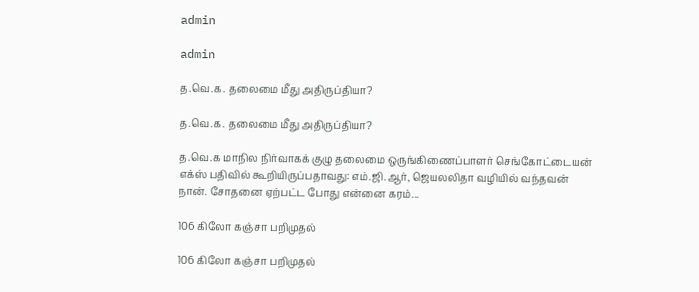admin

admin

த.வெ.க. தலைமை மீது அதிருப்தியா?

த.வெ.க. தலைமை மீது அதிருப்தியா?

த.வெ.க மாநில நிர்வாகக் குழு தலைமை ஒருங்கிணைப்பாளர் செங்கோட்டையன் எக்ஸ் பதிவில் கூறியிருப்பதாவது: எம்.ஜி.ஆர், ஜெயலலிதா வழியில் வந்தவன் நான். சோதனை ஏற்பட்ட போது என்னை கரம்...

106 கிலோ கஞ்சா பறிமுதல்

106 கிலோ கஞ்சா பறிமுதல்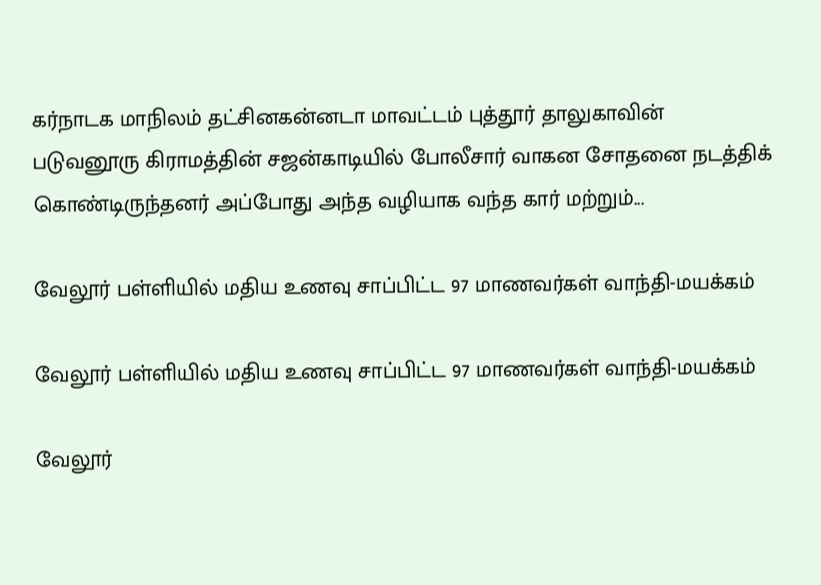கர்நாடக மாநிலம் தட்சினகன்னடா மாவட்டம் புத்தூர் தாலுகாவின் படுவனூரு கிராமத்தின் சஜன்காடியில் போலீசார் வாகன சோதனை நடத்திக் கொண்டிருந்தனர் அப்போது அந்த வழியாக வந்த கார் மற்றும்...

வேலூர் பள்ளியில் மதிய உணவு சாப்பிட்ட 97 மாணவர்கள் வாந்தி-மயக்கம்

வேலூர் பள்ளியில் மதிய உணவு சாப்பிட்ட 97 மாணவர்கள் வாந்தி-மயக்கம்

வேலூர்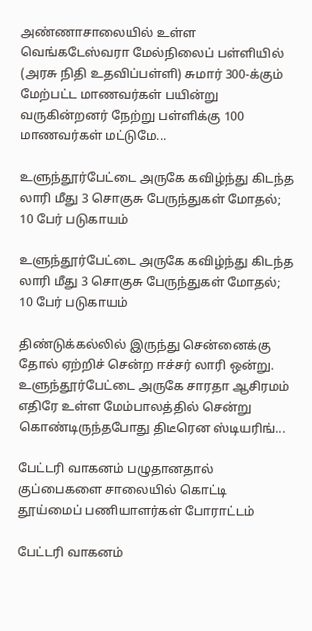அண்ணாசாலையில் உள்ள வெங்கடேஸ்வரா மேல்நிலைப் பள்ளியில் (அரசு நிதி உதவிப்பள்ளி) சுமார் 300-க்கும் மேற்பட்ட மாணவர்கள் பயின்று வருகின்றனர் நேற்று பள்ளிக்கு 100 மாணவர்கள் மட்டுமே...

உளுந்தூர்பேட்டை அருகே கவிழ்ந்து கிடந்த லாரி மீது 3 சொகுசு பேருந்துகள் மோதல்; 10 பேர் படுகாயம்

உளுந்தூர்பேட்டை அருகே கவிழ்ந்து கிடந்த லாரி மீது 3 சொகுசு பேருந்துகள் மோதல்; 10 பேர் படுகாயம்

திண்டுக்கல்லில் இருந்து சென்னைக்கு தோல் ஏற்றிச் சென்ற ஈச்சர் லாரி ஒன்று. உளுந்தூர்பேட்டை அருகே சாரதா ஆசிரமம் எதிரே உள்ள மேம்பாலத்தில் சென்று கொண்டிருந்தபோது திடீரென ஸ்டியரிங்...

பேட்டரி வாகனம் பழுதானதால் குப்பைகளை சாலையில் கொட்டி தூய்மைப் பணியாளர்கள் போராட்டம்

பேட்டரி வாகனம்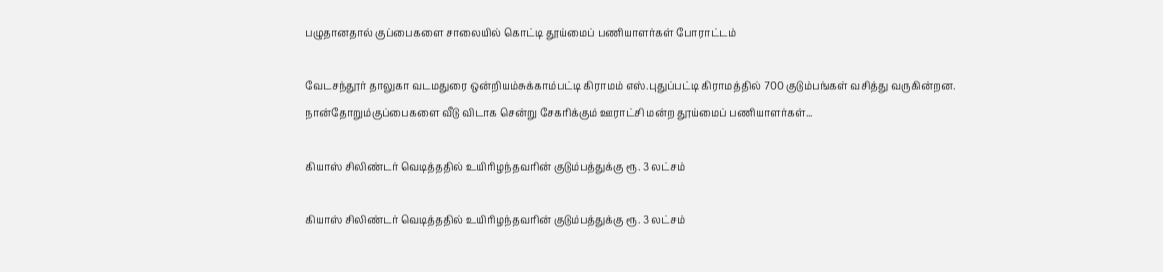பழுதானதால் குப்பைகளை சாலையில் கொட்டி தூய்மைப் பணியாளர்கள் போராட்டம்

வேடசந்தூர் தாலுகா வடமதுரை ஒன்றியம்சுக்காம்பட்டி கிராமம் எஸ்.புதுப்பட்டி கிராமத்தில் 700 குடும்பங்கள் வசித்து வருகின்றன. நான்தோறும்குப்பைகளை வீடு விடாக சென்று சேகரிக்கும் ஊராட்சி மன்ற தூய்மைப் பணியாளர்கள்...

கியாஸ் சிலிண்டர் வெடித்ததில் உயிரிழந்தவரின் குடும்பத்துக்கு ரூ. 3 லட்சம்

கியாஸ் சிலிண்டர் வெடித்ததில் உயிரிழந்தவரின் குடும்பத்துக்கு ரூ. 3 லட்சம்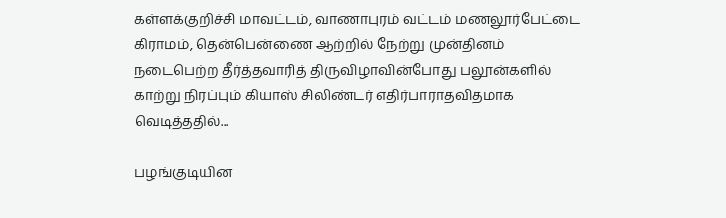கள்ளக்குறிச்சி மாவட்டம், வாணாபுரம் வட்டம் மணலூர்பேட்டை கிராமம், தென்பென்ணை ஆற்றில் நேற்று முன்தினம் நடைபெற்ற தீர்த்தவாரித் திருவிழாவின்போது பலூன்களில் காற்று நிரப்பும் கியாஸ் சிலிண்டர் எதிர்பாராதவிதமாக வெடித்ததில்...

பழங்குடியின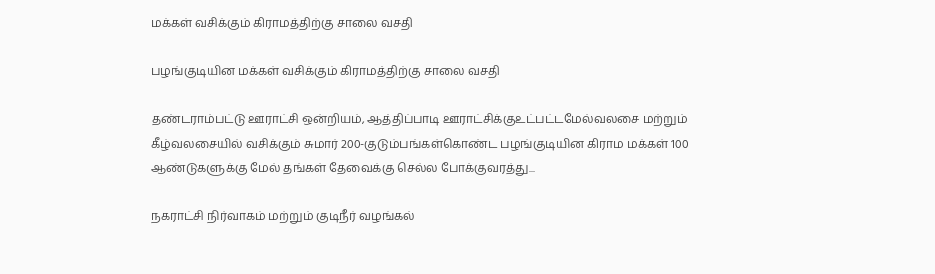மக்கள் வசிக்கும் கிராமத்திற்கு சாலை வசதி

பழங்குடியின மக்கள் வசிக்கும் கிராமத்திற்கு சாலை வசதி

தண்டராம்பட்டு ஊராட்சி ஒன்றியம், ஆத்திப்பாடி ஊராட்சிக்குஉட்பட்டமேல்வலசை மற்றும் கீழ்வலசையில் வசிக்கும் சுமார் 200-குடும்பங்கள்கொண்ட பழங்குடியின கிராம மக்கள் 100 ஆண்டுகளுக்கு மேல் தங்கள் தேவைக்கு செல்ல போக்குவரத்து...

நகராட்சி நிர்வாகம் மற்றும் குடிநீர் வழங்கல்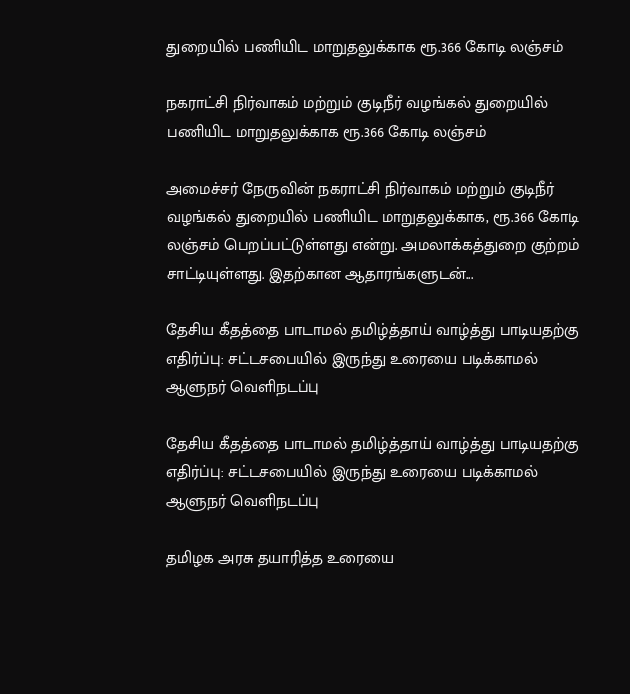துறையில் பணியிட மாறுதலுக்காக ரூ.366 கோடி லஞ்சம்

நகராட்சி நிர்வாகம் மற்றும் குடிநீர் வழங்கல் துறையில் பணியிட மாறுதலுக்காக ரூ.366 கோடி லஞ்சம்

அமைச்சர் நேருவின் நகராட்சி நிர்வாகம் மற்றும் குடிநீர் வழங்கல் துறையில் பணியிட மாறுதலுக்காக, ரூ.366 கோடி லஞ்சம் பெறப்பட்டுள்ளது என்று. அமலாக்கத்துறை குற்றம் சாட்டியுள்ளது. இதற்கான ஆதாரங்களுடன்...

தேசிய கீதத்தை பாடாமல் தமிழ்த்தாய் வாழ்த்து பாடியதற்கு எதிர்ப்பு: சட்டசபையில் இருந்து உரையை படிக்காமல் ஆளுநர் வெளிநடப்பு

தேசிய கீதத்தை பாடாமல் தமிழ்த்தாய் வாழ்த்து பாடியதற்கு எதிர்ப்பு: சட்டசபையில் இருந்து உரையை படிக்காமல் ஆளுநர் வெளிநடப்பு

தமிழக அரசு தயாரித்த உரையை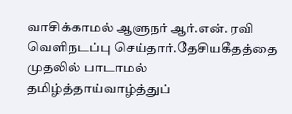வாசிக்காமல் ஆளுநர் ஆர்.என். ரவி வெளிநடப்பு செய்தார்.தேசியகீதத்தை முதலில் பாடாமல் தமிழ்த்தாய்வாழ்த்துப்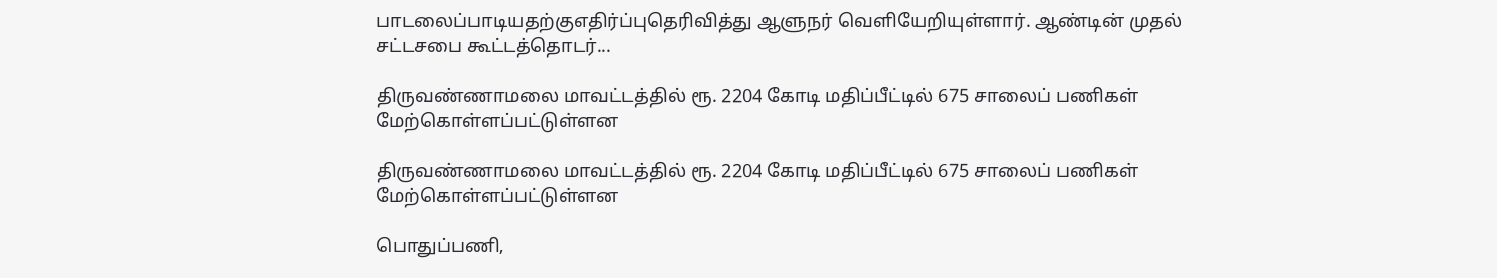பாடலைப்பாடியதற்குஎதிர்ப்புதெரிவித்து ஆளுநர் வெளியேறியுள்ளார். ஆண்டின் முதல் சட்டசபை கூட்டத்தொடர்...

திருவண்ணாமலை மாவட்டத்தில் ரூ. 2204 கோடி மதிப்பீட்டில் 675 சாலைப் பணிகள் மேற்கொள்ளப்பட்டுள்ளன

திருவண்ணாமலை மாவட்டத்தில் ரூ. 2204 கோடி மதிப்பீட்டில் 675 சாலைப் பணிகள் மேற்கொள்ளப்பட்டுள்ளன

பொதுப்பணி,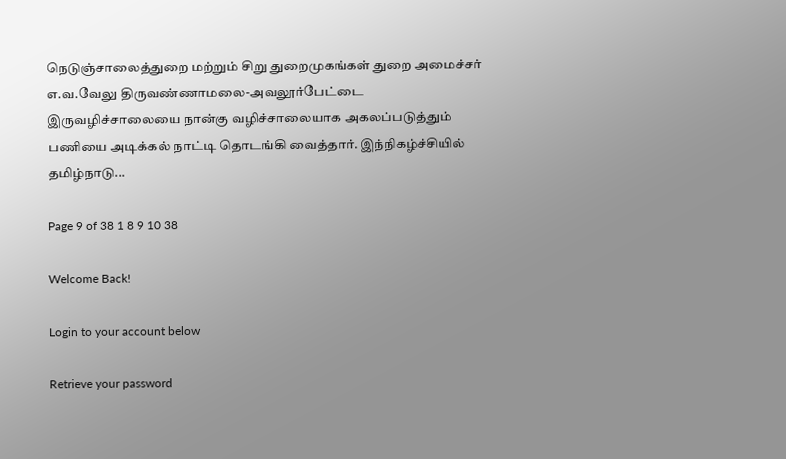நெடுஞ்சாலைத்துறை மற்றும் சிறு துறைமுகங்கள் துறை அமைச்சர் எ.வ.வேலு திருவண்ணாமலை-அவலூர்பேட்டை இருவழிச்சாலையை நான்கு வழிச்சாலையாக அகலப்படுத்தும் பணியை அடிக்கல் நாட்டி தொடங்கி வைத்தார். இந்நிகழ்ச்சியில் தமிழ்நாடு...

Page 9 of 38 1 8 9 10 38

Welcome Back!

Login to your account below

Retrieve your password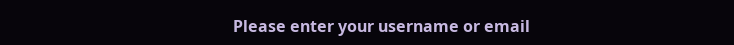Please enter your username or email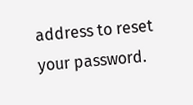address to reset your password.